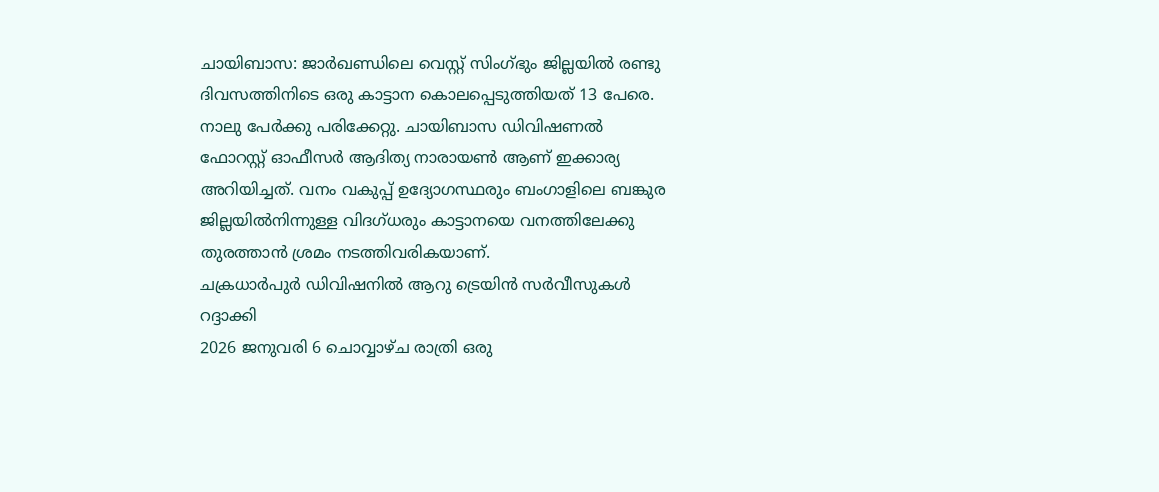ചായിബാസ: ജാർഖണ്ഡിലെ വെസ്റ്റ് സിംഗ്ഭും ജില്ലയിൽ രണ്ടു ദിവസത്തിനിടെ ഒരു കാട്ടാന കൊലപ്പെടുത്തിയത് 13 പേരെ. നാലു പേർക്കു പരിക്കേറ്റു. ചായിബാസ ഡിവിഷണൽ ഫോറസ്റ്റ് ഓഫീസർ ആദിത്യ നാരായൺ ആണ് ഇക്കാര്യ അറിയിച്ചത്. വനം വകുപ്പ് ഉദ്യോഗസ്ഥരും ബംഗാളിലെ ബങ്കുര ജില്ലയിൽനിന്നുള്ള വിദഗ്ധരും കാട്ടാനയെ വനത്തിലേക്കു തുരത്താൻ ശ്രമം നടത്തിവരികയാണ്.
ചക്രധാർപുർ ഡിവിഷനിൽ ആറു ട്രെയിൻ സർവീസുകൾ റദ്ദാക്കി
2026 ജനുവരി 6 ചൊവ്വാഴ്ച രാത്രി ഒരു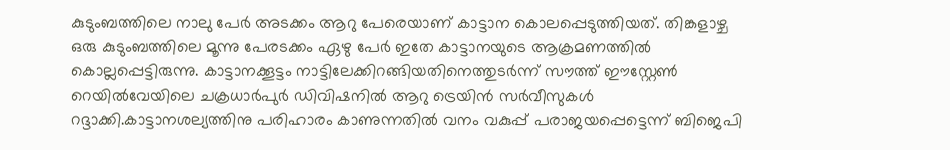കുടുംബത്തിലെ നാലു പേർ അടക്കം ആറു പേരെയാണ് കാട്ടാന കൊലപ്പെടുത്തിയത്. തിങ്കളാഴ്ച ഒരു കുടുംബത്തിലെ മൂന്നു പേരടക്കം ഏഴു പേർ ഇതേ കാട്ടാനയുടെ ആക്രമണത്തിൽ കൊല്ലപ്പെട്ടിരുന്നു. കാട്ടാനക്കൂട്ടം നാട്ടിലേക്കിറങ്ങിയതിനെത്തുടർന്ന് സൗത്ത് ഈസ്റ്റേൺ റെയിൽവേയിലെ ചക്രധാർപുർ ഡിവിഷനിൽ ആറു ട്രെയിൻ സർവീസുകൾ റദ്ദാക്കി.കാട്ടാനശല്യത്തിനു പരിഹാരം കാണുന്നതിൽ വനം വകുപ്പ് പരാജയപ്പെട്ടെന്ന് ബിജെപി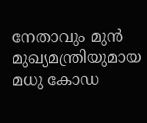നേതാവും മുൻ മുഖ്യമന്ത്രിയുമായ മധു കോഡ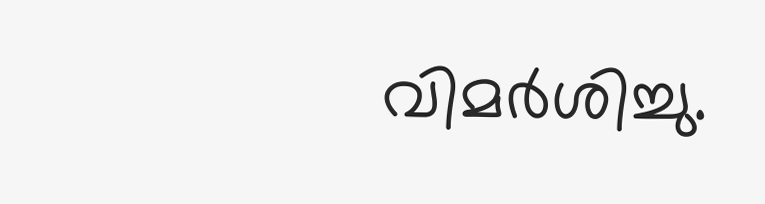വിമർശിച്ചു.